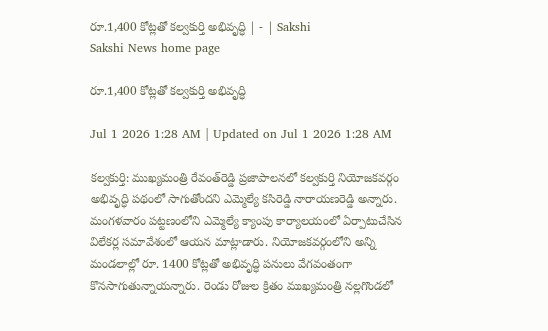రూ.1,400 కోట్లతో కల్వకుర్తి అభివృద్ధి | - | Sakshi
Sakshi News home page

రూ.1,400 కోట్లతో కల్వకుర్తి అభివృద్ధి

Jul 1 2026 1:28 AM | Updated on Jul 1 2026 1:28 AM

కల్వకుర్తి: ముఖ్యమంత్రి రేవంత్‌రెడ్డి ప్రజాపాలనలో కల్వకుర్తి నియోజకవర్గం అభివృద్ధి పథంలో సాగుతోందని ఎమ్మెల్యే కసిరెడ్డి నారాయణరెడ్డి అన్నారు. మంగళవారం పట్టణంలోని ఎమ్మెల్యే క్యాంపు కార్యాలయంలో ఏర్పాటుచేసిన విలేకర్ల సమావేశంలో ఆయన మాట్లాడారు. నియోజకవర్గంలోని అన్ని మండలాల్లో రూ. 1400 కోట్లతో అభివృద్ధి పనులు వేగవంతంగా కొనసాగుతున్నాయన్నారు. రెండు రోజుల క్రితం ముఖ్యమంత్రి నల్లగొండలో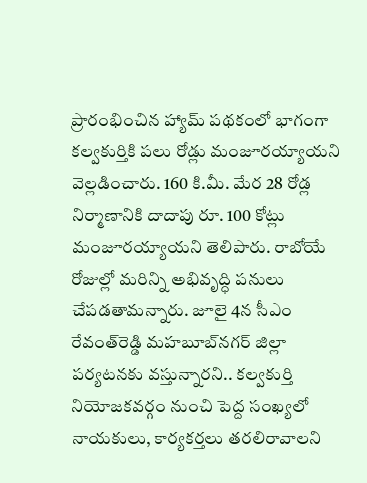ప్రారంభించిన హ్యామ్‌ పథకంలో భాగంగా కల్వకుర్తికి పలు రోడ్లు మంజూరయ్యాయని వెల్లడించారు. 160 కి.మీ. మేర 28 రోడ్ల నిర్మాణానికి దాదాపు రూ. 100 కోట్లు మంజూరయ్యాయని తెలిపారు. రాబోయే రోజుల్లో మరిన్ని అభివృద్ధి పనులు చేపడతామన్నారు. జూలై 4న సీఎం రేవంత్‌రెడ్డి మహబూబ్‌నగర్‌ జిల్లా పర్యటనకు వస్తున్నారని.. కల్వకుర్తి నియోజకవర్గం నుంచి పెద్ద సంఖ్యలో నాయకులు, కార్యకర్తలు తరలిరావాలని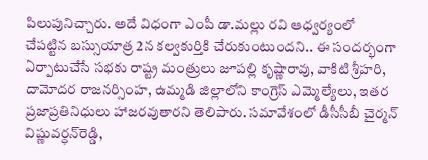పిలుపునిచ్చారు. అదే విధంగా ఎంపీ డా.మల్లు రవి ఆధ్వర్యంలో చేపట్టిన బస్సుయాత్ర 2న కల్వకుర్తికి చేరుకుంటుందని.. ఈ సందర్భంగా ఏర్పాటుచేసే సభకు రాష్ట్ర మంత్రులు జూపల్లి కృష్ణారావు, వాకిటి శ్రీహరి, దామోదర రాజనర్సింహ, ఉమ్మడి జిల్లాలోని కాంగ్రెస్‌ ఎమ్మెల్యేలు, ఇతర ప్రజాప్రతినిధులు హాజరవుతారని తెలిపారు. సమావేశంలో డీసీసీబీ చైర్మన్‌ విష్ణువర్ధన్‌రెడ్డి,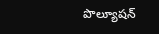పొల్యూషన్‌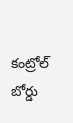కంట్రోల్‌ బోర్డు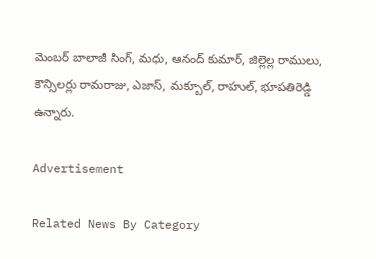మెంబర్‌ బాలాజీ సింగ్‌, మధు, ఆనంద్‌ కుమార్‌, జిల్లెల్ల రాములు, కౌన్సిలర్లు రామరాజు, ఎజాస్‌, మక్బూల్‌, రాహుల్‌, భూపతిరెడ్డి ఉన్నారు.

Advertisement

Related News By Category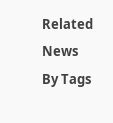Related News By Tags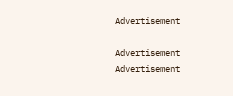Advertisement

Advertisement
Advertisement